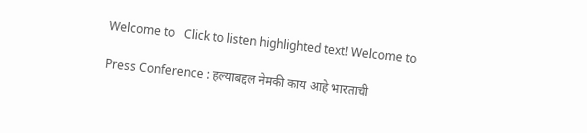Welcome to   Click to listen highlighted text! Welcome to

Press Conference : हल्याबद्दल नेमकी काय आहे भारताची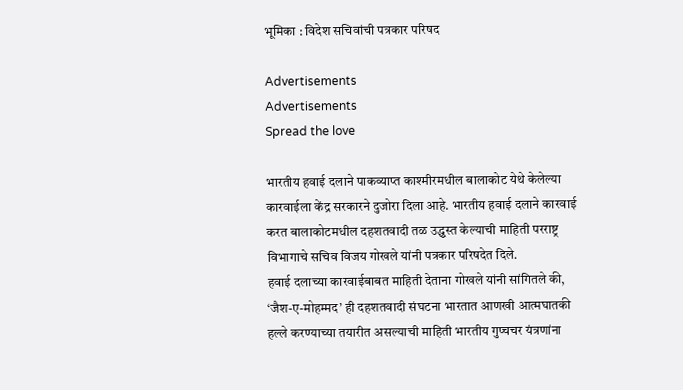भूमिका : विदेश सचिवांची पत्रकार परिषद

Advertisements
Advertisements
Spread the love

भारतीय हवाई दलाने पाकव्याप्त काश्मीरमधील बालाकोट येथे केलेल्या कारवाईला केंद्र सरकारने दुजोरा दिला आहे. भारतीय हवाई दलाने कारवाई करत बालाकोटमधील दहशतवादी तळ उद्ध्वस्त केल्याची माहिती परराष्ट्र विभागाचे सचिव विजय गोखले यांनी पत्रकार परिषदेत दिले.
हवाई दलाच्या कारवाईबाबत माहिती देताना गोखले यांनी सांगितले की, ‘जैश-ए-मोहम्मद’ ही दहशतवादी संघटना भारतात आणखी आत्मघातकी हल्ले करण्याच्या तयारीत असल्याची माहिती भारतीय गुप्चचर यंत्रणांना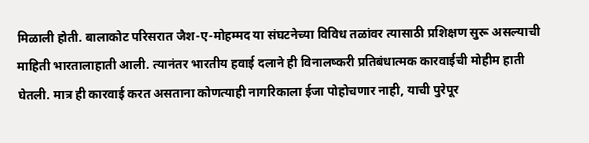मिळाली होती. बालाकोट परिसरात जैश-ए-मोहम्मद या संघटनेच्या विविध तळांवर त्यासाठी प्रशिक्षण सुरू असल्याची माहिती भारतालाहाती आली. त्यानंतर भारतीय हवाई दलाने ही विनालष्करी प्रतिबंधात्मक कारवाईची मोहीम हाती घेतली. मात्र ही कारवाई करत असताना कोणत्याही नागरिकाला ईजा पोहोचणार नाही, याची पुरेपूर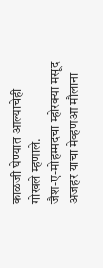काळजी घेण्यात आल्याचेही गोखले म्हणाले.
जैश-ए-मोहम्मदचा म्होरक्या मसूद अजहर याचा मेव्हणआ मौलाना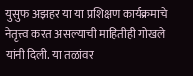युसुफ अझहर या या प्रशिक्षण कार्यक्रमाचे नेतृत्त्व करत असल्याची माहितीही गोखले यांनी दिली. या तळांवर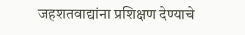जहशतवाद्यांना प्रशिक्षण देण्याचे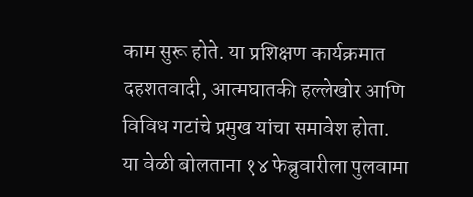काम सुरू होते. या प्रशिक्षण कार्यक्रमात दहशतवादी, आत्मघातकी हल्लेखोर आणि विविध गटांचे प्रमुख यांचा समावेश होता.
या वेळी बोलताना १४ फेब्रुवारीला पुलवामा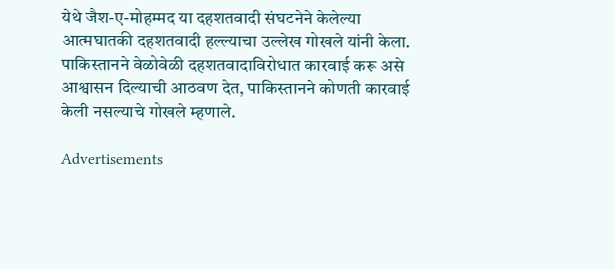येथे जैश-ए-मोहम्मद या दहशतवादी संघटनेने केलेल्या आत्मघातकी दहशतवादी हल्ल्याचा उल्लेख गोखले यांनी केला. पाकिस्तानने वेळोवेळी दहशतवादाविरोधात कारवाई करू असे आश्वासन दिल्याची आठवण देत, पाकिस्तानने कोणती कारवाई केली नसल्याचे गोखले म्हणाले.

Advertisements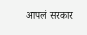आपलं सरकार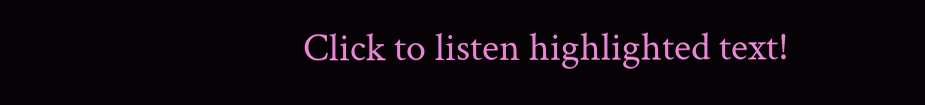Click to listen highlighted text!